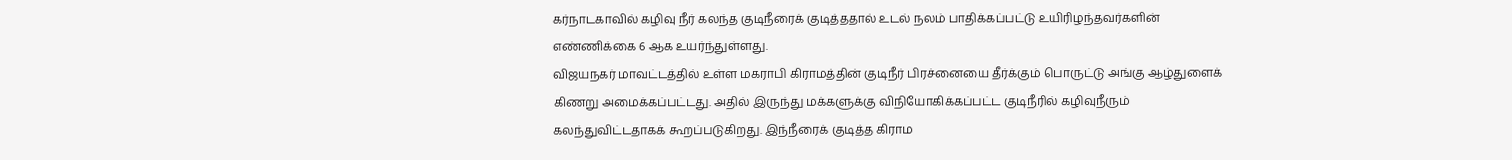கர்நாடகாவில் கழிவு நீர் கலந்த குடிநீரைக் குடித்ததால் உடல் நலம் பாதிக்கப்பட்டு உயிரிழந்தவர்களின் எண்ணிக்கை 6 ஆக உயர்ந்துள்ளது.
விஜயநகர் மாவட்டத்தில் உள்ள மகராபி கிராமத்தின் குடிநீர் பிரச்னையை தீர்க்கும் பொருட்டு அங்கு ஆழ்துளைக் கிணறு அமைக்கப்பட்டது. அதில் இருந்து மக்களுக்கு விநியோகிக்கப்பட்ட குடிநீரில் கழிவுநீரும் கலந்துவிட்டதாகக் கூறப்படுகிறது. இந்நீரைக் குடித்த கிராம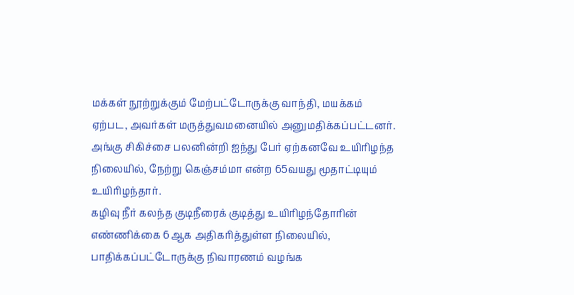மக்கள் நூற்றுக்கும் மேற்பட்டோருக்கு வாந்தி, மயக்கம் ஏற்பட, அவர்கள் மருத்துவமனையில் அனுமதிக்கப்பட்டனர். அங்கு சிகிச்சை பலனின்றி ஐந்து பேர் ஏற்கனவே உயிரிழந்த நிலையில், நேற்று கெஞ்சம்மா என்ற 65வயது மூதாட்டியும் உயிரிழந்தார்.
கழிவு நீர் கலந்த குடிநீரைக் குடித்து உயிரிழந்தோரின் எண்ணிக்கை 6ஆக அதிகரித்துள்ள நிலையில், பாதிக்கப்பட்டோருக்கு நிவாரணம் வழங்க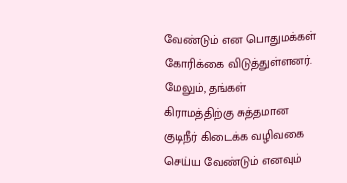வேண்டும் என பொதுமக்கள் கோரிக்கை விடுத்துள்ளனர். மேலும், தங்கள் கிராமத்திற்கு சுத்தமான குடிநீர் கிடைக்க வழிவகை செய்ய வேண்டும் எனவும்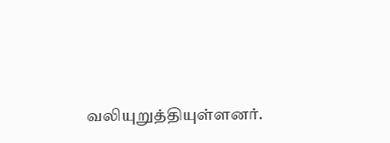வலியுறுத்தியுள்ளனர்.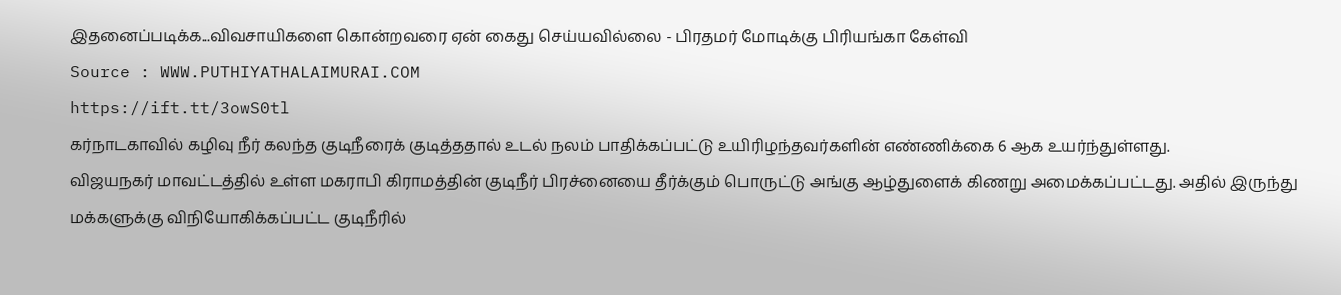இதனைப்படிக்க...விவசாயிகளை கொன்றவரை ஏன் கைது செய்யவில்லை - பிரதமர் மோடிக்கு பிரியங்கா கேள்வி
Source : WWW.PUTHIYATHALAIMURAI.COM
https://ift.tt/3owS0tl
கர்நாடகாவில் கழிவு நீர் கலந்த குடிநீரைக் குடித்ததால் உடல் நலம் பாதிக்கப்பட்டு உயிரிழந்தவர்களின் எண்ணிக்கை 6 ஆக உயர்ந்துள்ளது.
விஜயநகர் மாவட்டத்தில் உள்ள மகராபி கிராமத்தின் குடிநீர் பிரச்னையை தீர்க்கும் பொருட்டு அங்கு ஆழ்துளைக் கிணறு அமைக்கப்பட்டது. அதில் இருந்து மக்களுக்கு விநியோகிக்கப்பட்ட குடிநீரில்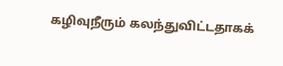கழிவுநீரும் கலந்துவிட்டதாகக்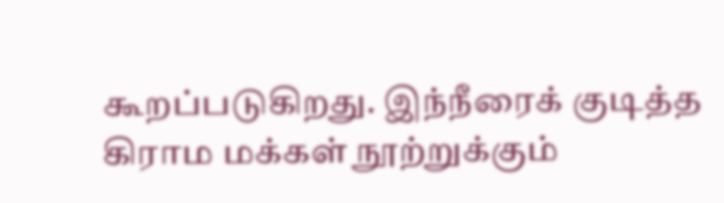கூறப்படுகிறது. இந்நீரைக் குடித்த கிராம மக்கள் நூற்றுக்கும்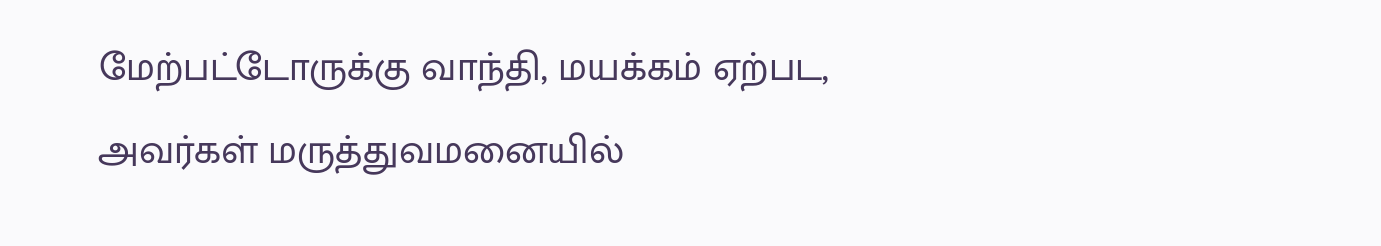மேற்பட்டோருக்கு வாந்தி, மயக்கம் ஏற்பட, அவர்கள் மருத்துவமனையில்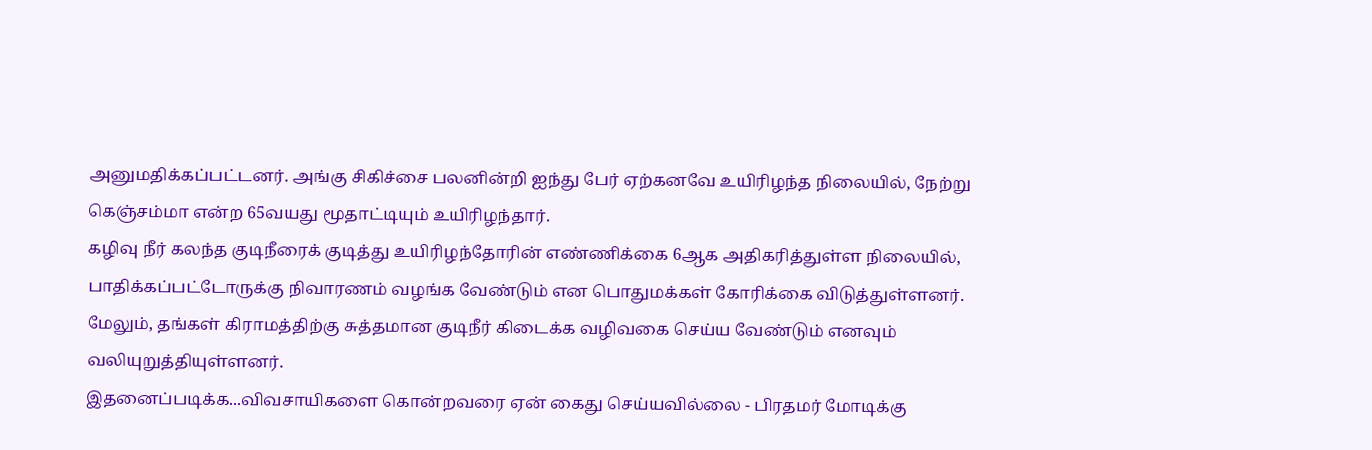அனுமதிக்கப்பட்டனர். அங்கு சிகிச்சை பலனின்றி ஐந்து பேர் ஏற்கனவே உயிரிழந்த நிலையில், நேற்று கெஞ்சம்மா என்ற 65வயது மூதாட்டியும் உயிரிழந்தார்.
கழிவு நீர் கலந்த குடிநீரைக் குடித்து உயிரிழந்தோரின் எண்ணிக்கை 6ஆக அதிகரித்துள்ள நிலையில், பாதிக்கப்பட்டோருக்கு நிவாரணம் வழங்க வேண்டும் என பொதுமக்கள் கோரிக்கை விடுத்துள்ளனர். மேலும், தங்கள் கிராமத்திற்கு சுத்தமான குடிநீர் கிடைக்க வழிவகை செய்ய வேண்டும் எனவும் வலியுறுத்தியுள்ளனர்.
இதனைப்படிக்க...விவசாயிகளை கொன்றவரை ஏன் கைது செய்யவில்லை - பிரதமர் மோடிக்கு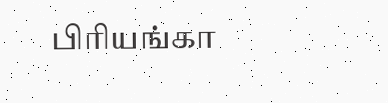பிரியங்கா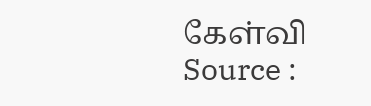கேள்வி
Source :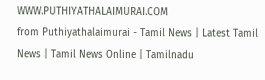WWW.PUTHIYATHALAIMURAI.COM
from Puthiyathalaimurai - Tamil News | Latest Tamil News | Tamil News Online | Tamilnadu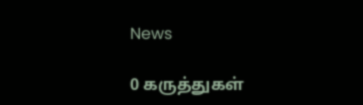News

0 கருத்துகள்